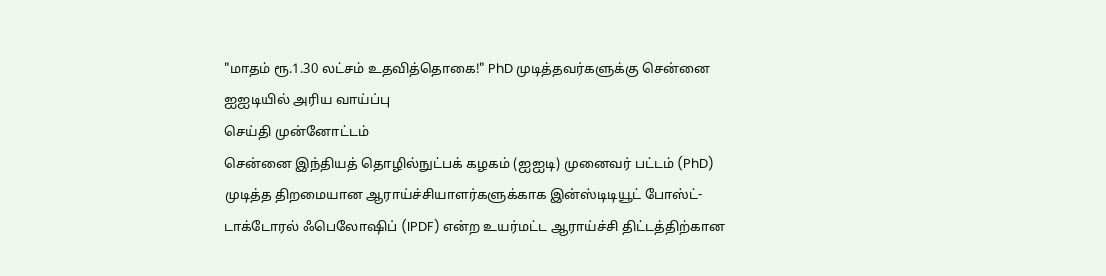"மாதம் ரூ.1.30 லட்சம் உதவித்தொகை!" PhD முடித்தவர்களுக்கு சென்னை ஐஐடியில் அரிய வாய்ப்பு
செய்தி முன்னோட்டம்
சென்னை இந்தியத் தொழில்நுட்பக் கழகம் (ஐஐடி) முனைவர் பட்டம் (PhD) முடித்த திறமையான ஆராய்ச்சியாளர்களுக்காக இன்ஸ்டிடியூட் போஸ்ட்-டாக்டோரல் ஃபெலோஷிப் (IPDF) என்ற உயர்மட்ட ஆராய்ச்சி திட்டத்திற்கான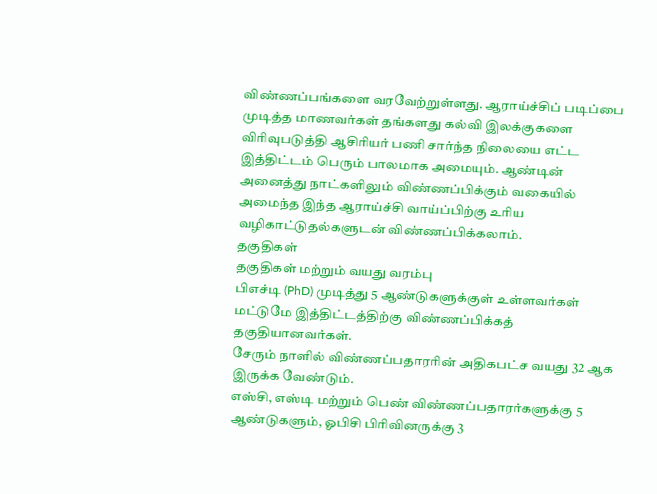விண்ணப்பங்களை வரவேற்றுள்ளது. ஆராய்ச்சிப் படிப்பை முடித்த மாணவர்கள் தங்களது கல்வி இலக்குகளை விரிவுபடுத்தி ஆசிரியர் பணி சார்ந்த நிலையை எட்ட இத்திட்டம் பெரும் பாலமாக அமையும். ஆண்டின் அனைத்து நாட்களிலும் விண்ணப்பிக்கும் வகையில் அமைந்த இந்த ஆராய்ச்சி வாய்ப்பிற்கு உரிய வழிகாட்டுதல்களுடன் விண்ணப்பிக்கலாம்.
தகுதிகள்
தகுதிகள் மற்றும் வயது வரம்பு
பிஎச்டி (PhD) முடித்து 5 ஆண்டுகளுக்குள் உள்ளவர்கள் மட்டுமே இத்திட்டத்திற்கு விண்ணப்பிக்கத் தகுதியானவர்கள்.
சேரும் நாளில் விண்ணப்பதாரரின் அதிகபட்ச வயது 32 ஆக இருக்க வேண்டும்.
எஸ்சி, எஸ்டி மற்றும் பெண் விண்ணப்பதாரர்களுக்கு 5 ஆண்டுகளும், ஓபிசி பிரிவினருக்கு 3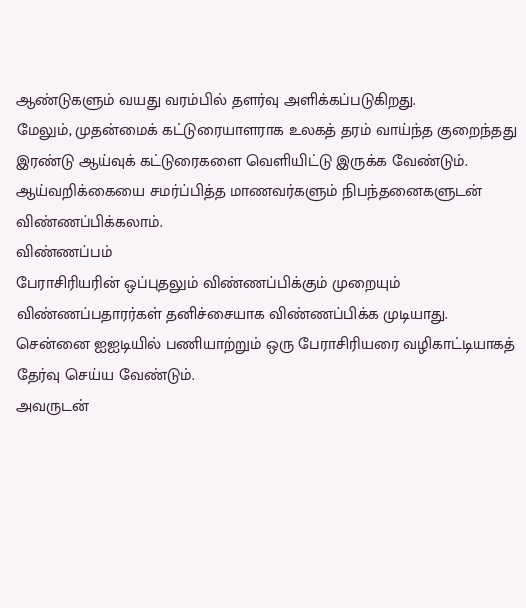ஆண்டுகளும் வயது வரம்பில் தளர்வு அளிக்கப்படுகிறது.
மேலும், முதன்மைக் கட்டுரையாளராக உலகத் தரம் வாய்ந்த குறைந்தது இரண்டு ஆய்வுக் கட்டுரைகளை வெளியிட்டு இருக்க வேண்டும்.
ஆய்வறிக்கையை சமர்ப்பித்த மாணவர்களும் நிபந்தனைகளுடன் விண்ணப்பிக்கலாம்.
விண்ணப்பம்
பேராசிரியரின் ஒப்புதலும் விண்ணப்பிக்கும் முறையும்
விண்ணப்பதாரர்கள் தனிச்சையாக விண்ணப்பிக்க முடியாது.
சென்னை ஐஐடியில் பணியாற்றும் ஒரு பேராசிரியரை வழிகாட்டியாகத் தேர்வு செய்ய வேண்டும்.
அவருடன்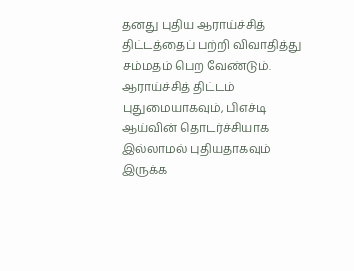தனது புதிய ஆராய்ச்சித் திட்டத்தைப் பற்றி விவாதித்து சம்மதம் பெற வேண்டும்.
ஆராய்ச்சித் திட்டம் புதுமையாகவும், பிஎச்டி ஆய்வின் தொடர்ச்சியாக இல்லாமல் புதியதாகவும் இருக்க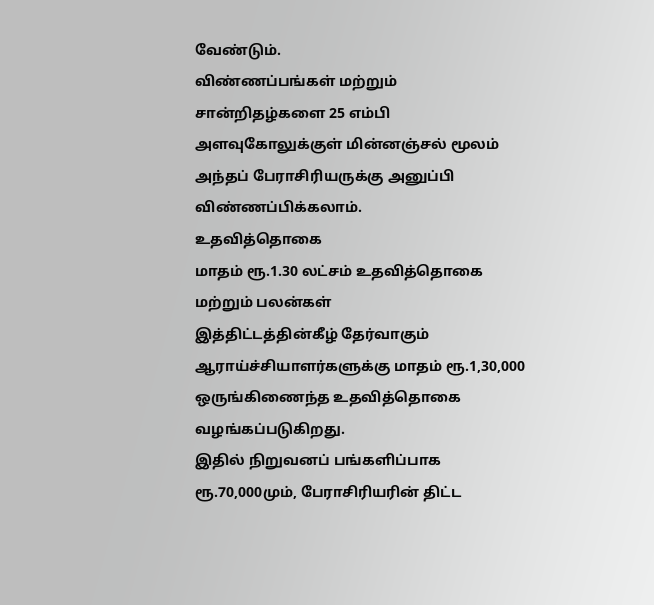வேண்டும்.
விண்ணப்பங்கள் மற்றும் சான்றிதழ்களை 25 எம்பி அளவுகோலுக்குள் மின்னஞ்சல் மூலம் அந்தப் பேராசிரியருக்கு அனுப்பி விண்ணப்பிக்கலாம்.
உதவித்தொகை
மாதம் ரூ.1.30 லட்சம் உதவித்தொகை மற்றும் பலன்கள்
இத்திட்டத்தின்கீழ் தேர்வாகும் ஆராய்ச்சியாளர்களுக்கு மாதம் ரூ.1,30,000 ஒருங்கிணைந்த உதவித்தொகை வழங்கப்படுகிறது.
இதில் நிறுவனப் பங்களிப்பாக ரூ.70,000மும், பேராசிரியரின் திட்ட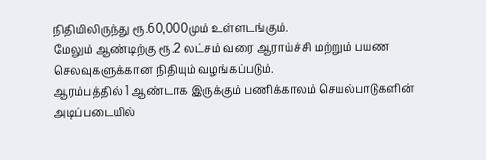நிதியிலிருந்து ரூ.60,000மும் உள்ளடங்கும்.
மேலும் ஆண்டிற்கு ரூ.2 லட்சம் வரை ஆராய்ச்சி மற்றும் பயண செலவுகளுக்கான நிதியும் வழங்கப்படும்.
ஆரம்பத்தில் 1 ஆண்டாக இருக்கும் பணிக்காலம் செயல்பாடுகளின் அடிப்படையில்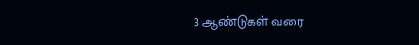3 ஆண்டுகள் வரை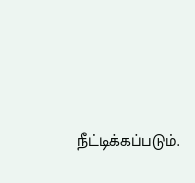நீட்டிக்கப்படும்.